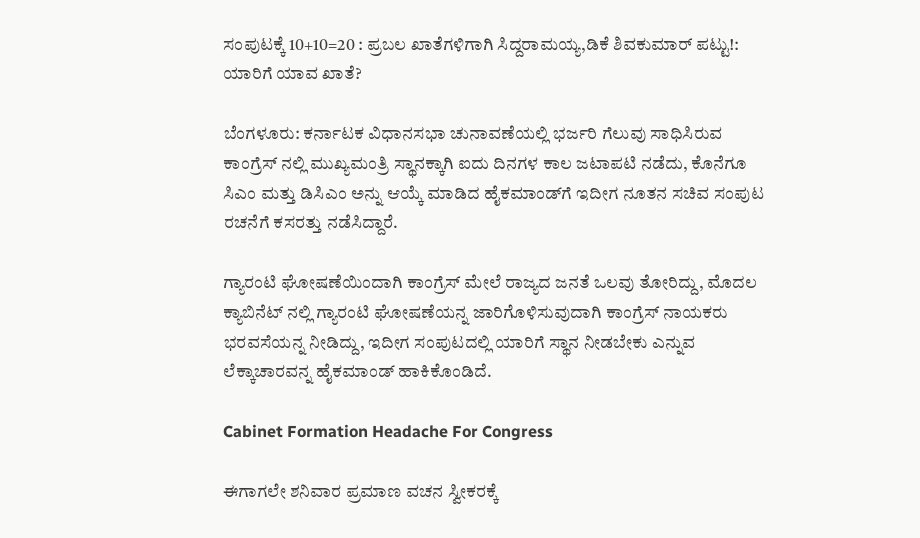ಸಂಪುಟಕ್ಕೆ 10+10=20 : ಪ್ರಬಲ ಖಾತೆಗಳಿಗಾಗಿ ಸಿದ್ದರಾಮಯ್ಯ,ಡಿಕೆ ಶಿವಕುಮಾರ್ ಪಟ್ಟು!: ಯಾರಿಗೆ ಯಾವ ಖಾತೆ?

ಬೆಂಗಳೂರು: ಕರ್ನಾಟಕ ವಿಧಾನಸಭಾ ಚುನಾವಣೆಯಲ್ಲಿ ಭರ್ಜರಿ ಗೆಲುವು ಸಾಧಿಸಿರುವ ಕಾಂಗ್ರೆಸ್‌ ನಲ್ಲಿ ಮುಖ್ಯಮಂತ್ರಿ ಸ್ಥಾನಕ್ಕಾಗಿ ಐದು ದಿನಗಳ ಕಾಲ ಜಟಾಪಟಿ ನಡೆದು, ಕೊನೆಗೂ ಸಿಎಂ ಮತ್ತು ಡಿಸಿಎಂ ಅನ್ನು ಆಯ್ಕೆ ಮಾಡಿದ ಹೈಕಮಾಂಡ್‌ಗೆ ಇದೀಗ ನೂತನ ಸಚಿವ ಸಂಪುಟ ರಚನೆಗೆ ಕಸರತ್ತು ನಡೆಸಿದ್ದಾರೆ.

ಗ್ಯಾರಂಟಿ ಘೋಷಣೆಯಿಂದಾಗಿ ಕಾಂಗ್ರೆಸ್ ಮೇಲೆ ರಾಜ್ಯದ ಜನತೆ ಒಲವು ತೋರಿದ್ದು, ಮೊದಲ ಕ್ಯಾಬಿನೆಟ್‌ ನಲ್ಲಿ ಗ್ಯಾರಂಟಿ ಘೋಷಣೆಯನ್ನ ಜಾರಿಗೊಳಿಸುವುದಾಗಿ ಕಾಂಗ್ರೆಸ್‌ ನಾಯಕರು ಭರವಸೆಯನ್ನ ನೀಡಿದ್ದು, ಇದೀಗ ಸಂಪುಟದಲ್ಲಿ ಯಾರಿಗೆ ಸ್ಥಾನ ನೀಡಬೇಕು ಎನ್ನುವ ಲೆಕ್ಕಾಚಾರವನ್ನ ಹೈಕಮಾಂಡ್‌ ಹಾಕಿಕೊಂಡಿದೆ.

Cabinet Formation Headache For Congress

ಈಗಾಗಲೇ ಶನಿವಾರ ಪ್ರಮಾಣ ವಚನ ಸ್ವೀಕರಕ್ಕೆ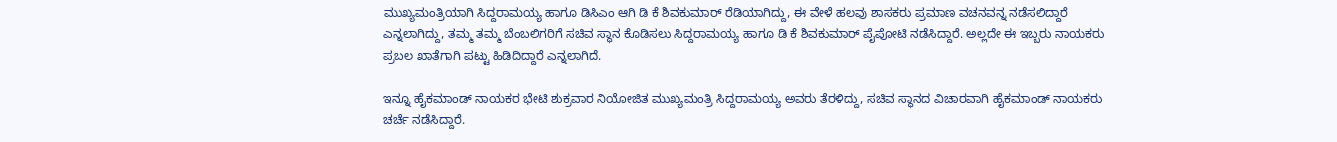ಮುಖ್ಯಮಂತ್ರಿಯಾಗಿ ಸಿದ್ದರಾಮಯ್ಯ ಹಾಗೂ ಡಿಸಿಎಂ ಆಗಿ ಡಿ ಕೆ ಶಿವಕುಮಾರ್‌ ರೆಡಿಯಾಗಿದ್ದು, ಈ ವೇಳೆ ಹಲವು ಶಾಸಕರು ಪ್ರಮಾಣ ವಚನವನ್ನ ನಡೆಸಲಿದ್ದಾರೆ ಎನ್ನಲಾಗಿದ್ದು, ತಮ್ಮ ತಮ್ಮ ಬೆಂಬಲಿಗರಿಗೆ ಸಚಿವ ಸ್ಥಾನ ಕೊಡಿಸಲು ಸಿದ್ದರಾಮಯ್ಯ ಹಾಗೂ ಡಿ ಕೆ ಶಿವಕುಮಾರ್‌ ಪೈಪೋಟಿ ನಡೆಸಿದ್ದಾರೆ. ಅಲ್ಲದೇ ಈ ಇಬ್ಬರು ನಾಯಕರು ಪ್ರಬಲ ಖಾತೆಗಾಗಿ ಪಟ್ಟು ಹಿಡಿದಿದ್ದಾರೆ ಎನ್ನಲಾಗಿದೆ.

ಇನ್ನೂ ಹೈಕಮಾಂಡ್‌ ನಾಯಕರ ಭೇಟಿ ಶುಕ್ರವಾರ ನಿಯೋಜಿತ ಮುಖ್ಯಮಂತ್ರಿ ಸಿದ್ದರಾಮಯ್ಯ ಅವರು ತೆರಳಿದ್ದು, ಸಚಿವ ಸ್ಥಾನದ ವಿಚಾರವಾಗಿ ಹೈಕಮಾಂಡ್‌ ನಾಯಕರು ಚರ್ಚೆ ನಡೆಸಿದ್ದಾರೆ.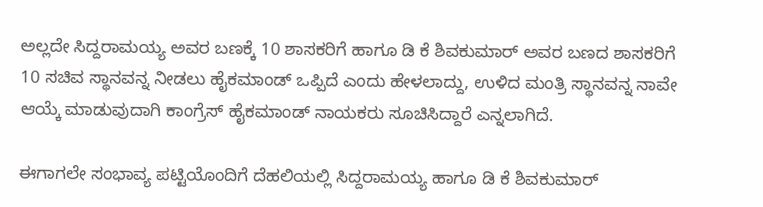ಅಲ್ಲದೇ ಸಿದ್ದರಾಮಯ್ಯ ಅವರ ಬಣಕ್ಕೆ 10 ಶಾಸಕರಿಗೆ ಹಾಗೂ ಡಿ ಕೆ ಶಿವಕುಮಾರ್‌ ಅವರ ಬಣದ ಶಾಸಕರಿಗೆ 10 ಸಚಿವ ಸ್ಥಾನವನ್ನ ನೀಡಲು ಹೈಕಮಾಂಡ್‌ ಒಪ್ಪಿದೆ ಎಂದು ಹೇಳಲಾದ್ದು, ಉಳಿದ ಮಂತ್ರಿ ಸ್ಥಾನವನ್ನ ನಾವೇ ಆಯ್ಕೆ ಮಾಡುವುದಾಗಿ ಕಾಂಗ್ರೆಸ್‌ ಹೈಕಮಾಂಡ್‌ ನಾಯಕರು ಸೂಚಿಸಿದ್ದಾರೆ ಎನ್ನಲಾಗಿದೆ.

ಈಗಾಗಲೇ ಸಂಭಾವ್ಯ ಪಟ್ಟಿಯೊಂದಿಗೆ ದೆಹಲಿಯಲ್ಲಿ ಸಿದ್ದರಾಮಯ್ಯ ಹಾಗೂ ಡಿ ಕೆ ಶಿವಕುಮಾರ್‌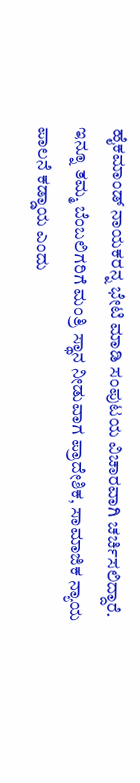ಹೈಕಮಾಂಡ್‌ ನಾಯಕರನ್ನ ಭೇಟಿ ಮಾಡಿ ಸಂಪುಟಯ ವಿಚಾರವಾಗಿ ಚರ್ಚಿಸಲಿದ್ದಾರೆ. ಇನ್ನೂ ತಮ್ಮ ಬೆಂಬಲಿಗರಿಗೆ ಮಂತ್ರಿ ಸ್ಥಾನ ನೀಡುವಾಗ ಪ್ರಾದೇಶಿಕ, ಸಾಮಾಜಿಕ ನ್ಯಾಯ ಪಾಲನೆ ಕಡ್ಡಾಯ ಎಂದು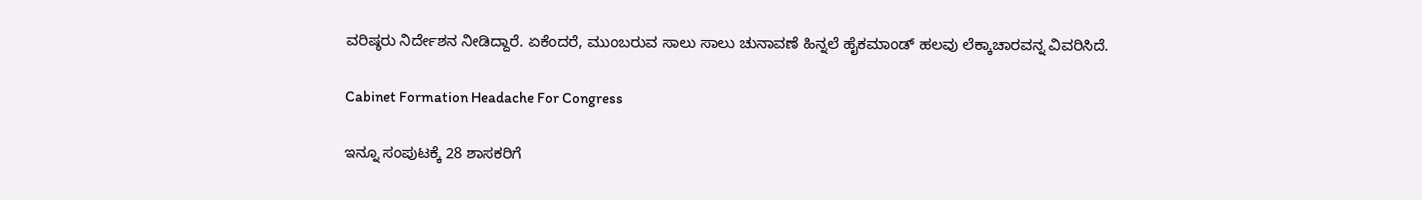ವರಿಷ್ಠರು ನಿರ್ದೇಶನ ನೀಡಿದ್ದಾರೆ. ಏಕೆಂದರೆ, ಮುಂಬರುವ ಸಾಲು ಸಾಲು ಚುನಾವಣೆ ಹಿನ್ನಲೆ ಹೈಕಮಾಂಡ್‌ ಹಲವು ಲೆಕ್ಕಾಚಾರವನ್ನ ವಿವರಿಸಿದೆ.

Cabinet Formation Headache For Congress

ಇನ್ನೂ ಸಂಪುಟಕ್ಕೆ 28 ಶಾಸಕರಿಗೆ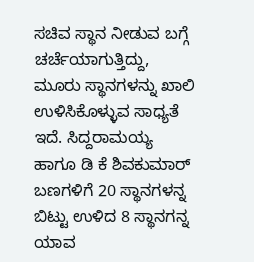ಸಚಿವ ಸ್ಥಾನ ನೀಡುವ ಬಗ್ಗೆ ಚರ್ಚೆಯಾಗುತ್ತಿದ್ದು, ಮೂರು ಸ್ಥಾನಗಳನ್ನು ಖಾಲಿ ಉಳಿಸಿಕೊಳ್ಳುವ ಸಾಧ್ಯತೆ ಇದೆ. ಸಿದ್ದರಾಮಯ್ಯ ಹಾಗೂ ಡಿ ಕೆ ಶಿವಕುಮಾರ್‌ ಬಣಗಳಿಗೆ 20 ಸ್ಥಾನಗಳನ್ನ ಬಿಟ್ಟು ಉಳಿದ 8 ಸ್ಥಾನಗನ್ನ ಯಾವ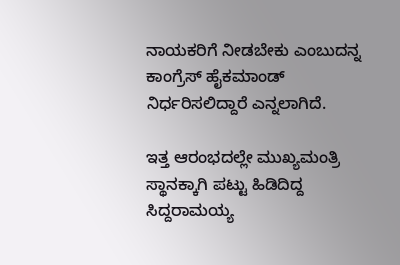ನಾಯಕರಿಗೆ ನೀಡಬೇಕು ಎಂಬುದನ್ನ ಕಾಂಗ್ರೆಸ್‌ ಹೈಕಮಾಂಡ್‌ ನಿರ್ಧರಿಸಲಿದ್ದಾರೆ ಎನ್ನಲಾಗಿದೆ.

ಇತ್ತ ಆರಂಭದಲ್ಲೇ ಮುಖ್ಯಮಂತ್ರಿ ಸ್ಥಾನಕ್ಕಾಗಿ ಪಟ್ಟು ಹಿಡಿದಿದ್ದ ಸಿದ್ದರಾಮಯ್ಯ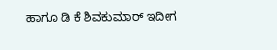ಹಾಗೂ ಡಿ ಕೆ ಶಿವಕುಮಾರ್‌ ಇದೀಗ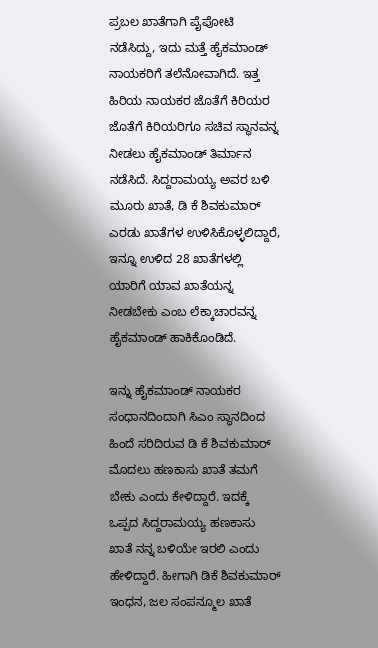ಪ್ರಬಲ ಖಾತೆಗಾಗಿ ಪೈಪೋಟಿ ನಡೆಸಿದ್ದು, ಇದು ಮತ್ತೆ ಹೈಕಮಾಂಡ್‌ ನಾಯಕರಿಗೆ ತಲೆನೋವಾಗಿದೆ. ಇತ್ತ ಹಿರಿಯ ನಾಯಕರ ಜೊತೆಗೆ ಕಿರಿಯರ ಜೊತೆಗೆ ಕಿರಿಯರಿಗೂ ಸಚಿವ ಸ್ಥಾನವನ್ನ ನೀಡಲು ಹೈಕಮಾಂಡ್‌ ತಿರ್ಮಾನ ನಡೆಸಿದೆ. ಸಿದ್ದರಾಮಯ್ಯ ಅವರ ಬಳಿ ಮೂರು ಖಾತೆ, ಡಿ ಕೆ ಶಿವಕುಮಾರ್‌ ಎರಡು ಖಾತೆಗಳ ಉಳಿಸಿಕೊಳ್ಳಲಿದ್ದಾರೆ, ಇನ್ನೂ ಉಳಿದ 28 ಖಾತೆಗಳಲ್ಲಿ ಯಾರಿಗೆ ಯಾವ ಖಾತೆಯನ್ನ ನೀಡಬೇಕು ಎಂಬ ಲೆಕ್ಕಾಚಾರವನ್ನ ಹೈಕಮಾಂಡ್‌ ಹಾಕಿಕೊಂಡಿದೆ.

ಇನ್ನು ಹೈಕಮಾಂಡ್‌ ನಾಯಕರ ಸಂಧಾನದಿಂದಾಗಿ ಸಿಎಂ ಸ್ಥಾನದಿಂದ ಹಿಂದೆ ಸರಿದಿರುವ ಡಿ ಕೆ ಶಿವಕುಮಾರ್‌ ಮೊದಲು ಹಣಕಾಸು ಖಾತೆ ತಮಗೆ ಬೇಕು ಎಂದು ಕೇಳಿದ್ದಾರೆ. ಇದಕ್ಕೆ ಒಪ್ಪದ ಸಿದ್ದರಾಮಯ್ಯ ಹಣಕಾಸು ಖಾತೆ ನನ್ನ ಬಳಿಯೇ ಇರಲಿ ಎಂದು ಹೇಳಿದ್ದಾರೆ. ಹೀಗಾಗಿ ಡಿಕೆ ಶಿವಕುಮಾರ್‌ ಇಂಧನ, ಜಲ ಸಂಪನ್ಮೂಲ ಖಾತೆ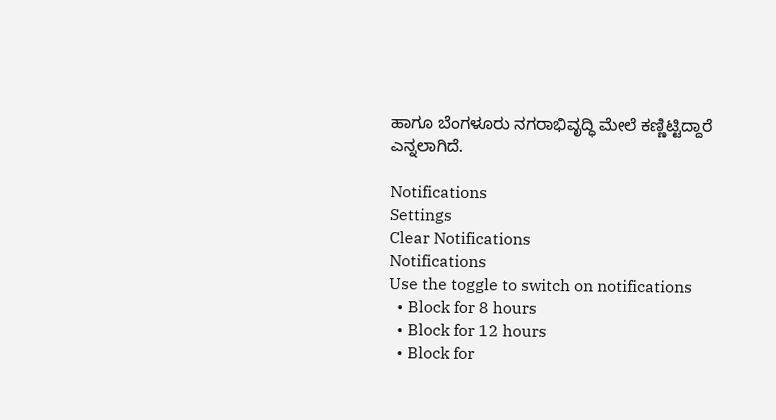ಹಾಗೂ ಬೆಂಗಳೂರು ನಗರಾಭಿವೃದ್ಧಿ ಮೇಲೆ ಕಣ್ಣಿಟ್ಟಿದ್ದಾರೆ ಎನ್ನಲಾಗಿದೆ.

Notifications
Settings
Clear Notifications
Notifications
Use the toggle to switch on notifications
  • Block for 8 hours
  • Block for 12 hours
  • Block for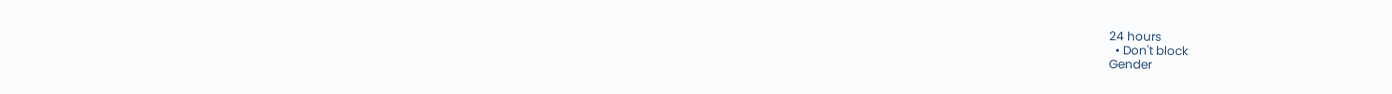24 hours
  • Don't block
Gender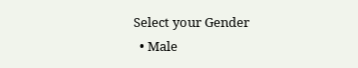Select your Gender
  • Male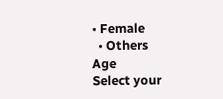• Female
  • Others
Age
Select your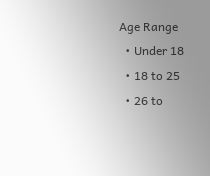Age Range
  • Under 18
  • 18 to 25
  • 26 to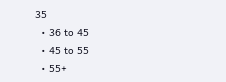35
  • 36 to 45
  • 45 to 55
  • 55+